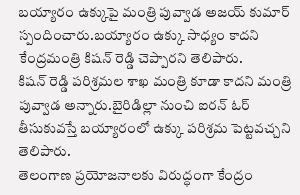బయ్యారం ఉక్కుపై మంత్రి పువ్వాడ అజయ్ కుమార్ స్పందించారు.బయ్యారం ఉక్కు సాధ్యం కాదని కేంద్రమంత్రి కిషన్ రెడ్డి చెప్పారని తెలిపారు.
కిషన్ రెడ్డి పరిశ్రమల శాఖ మంత్రి కూడా కాదని మంత్రి పువ్వాడ అన్నారు.బైరిడిల్లా నుంచి ఐరన్ ఓర్ తీసుకువస్తే బయ్యారంలో ఉక్కు పరిశ్రమ పెట్టవచ్చని తెలిపారు.
తెలంగాణ ప్రయోజనాలకు విరుద్ధంగా కేంద్రం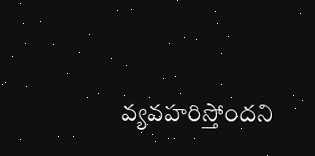వ్యవహరిస్తోందని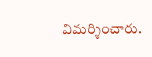విమర్శించారు.